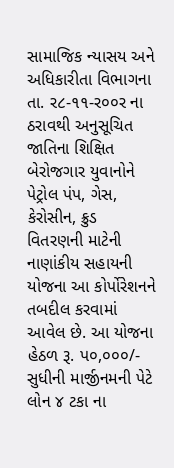સામાજિક ન્યાસય અને અધિકારીતા વિભાગના તા. ર૮-૧૧-ર૦૦ર ના ઠરાવથી અનુસૂચિત જાતિના શિક્ષિત બેરોજગાર યુવાનોને પેટ્રોલ પંપ, ગેસ, કેરોસીન, ક્રુડ વિતરણની માટેની નાણાંકીય સહાયની યોજના આ કોર્પોરેશનને તબદીલ કરવામાં આવેલ છે. આ યોજના હેઠળ રૂ. પ૦,૦૦૦/- સુધીની માર્જીનમની પેટે લોન ૪ ટકા ના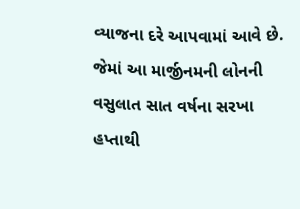વ્યાજના દરે આપવામાં આવે છે. જેમાં આ માર્જીનમની લોનની વસુલાત સાત વર્ષના સરખા હપ્તાથી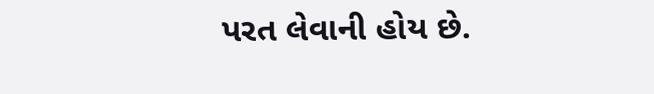પરત લેવાની હોય છે.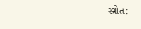સ્ત્રોત: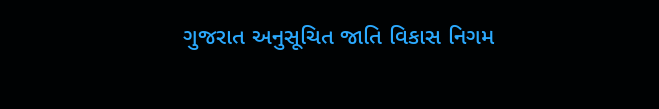ગુજરાત અનુસૂચિત જાતિ વિકાસ નિગમ